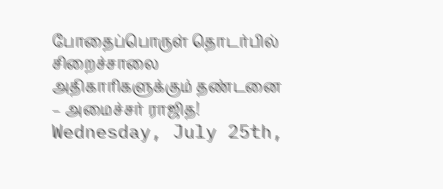போதைப்பொருள் தொடர்பில் சிறைச்சாலை அதிகாரிகளுக்கும் தண்டனை – அமைச்சர் ராஜித!
Wednesday, July 25th,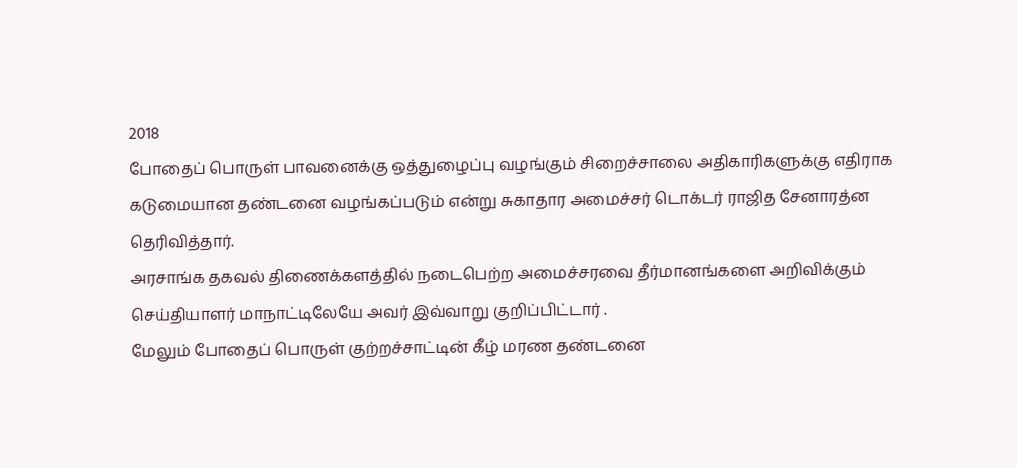2018
போதைப் பொருள் பாவனைக்கு ஒத்துழைப்பு வழங்கும் சிறைச்சாலை அதிகாரிகளுக்கு எதிராக கடுமையான தண்டனை வழங்கப்படும் என்று சுகாதார அமைச்சர் டொக்டர் ராஜித சேனாரத்ன தெரிவித்தார்.
அரசாங்க தகவல் திணைக்களத்தில் நடைபெற்ற அமைச்சரவை தீர்மானங்களை அறிவிக்கும் செய்தியாளர் மாநாட்டிலேயே அவர் இவ்வாறு குறிப்பிட்டார் .
மேலும் போதைப் பொருள் குற்றச்சாட்டின் கீழ் மரண தண்டனை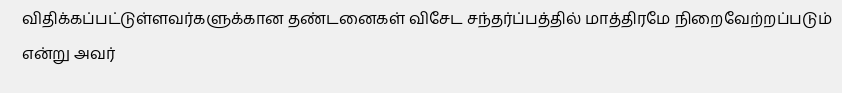விதிக்கப்பட்டுள்ளவர்களுக்கான தண்டனைகள் விசேட சந்தர்ப்பத்தில் மாத்திரமே நிறைவேற்றப்படும் என்று அவர்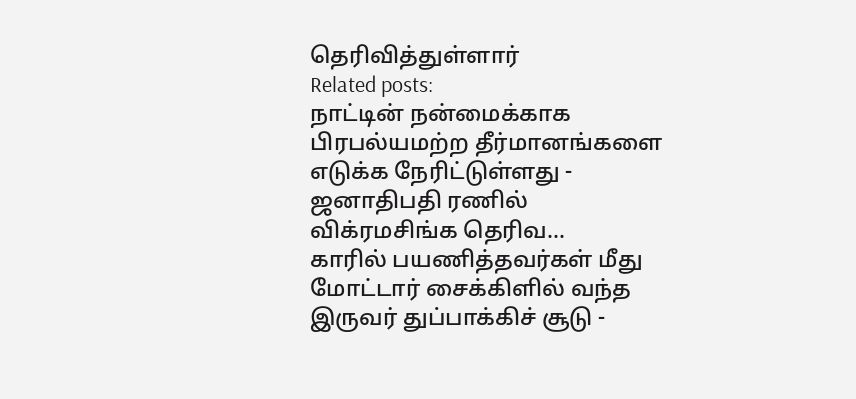தெரிவித்துள்ளார்
Related posts:
நாட்டின் நன்மைக்காக பிரபல்யமற்ற தீர்மானங்களை எடுக்க நேரிட்டுள்ளது - ஜனாதிபதி ரணில் விக்ரமசிங்க தெரிவ...
காரில் பயணித்தவர்கள் மீது மோட்டார் சைக்கிளில் வந்த இருவர் துப்பாக்கிச் சூடு -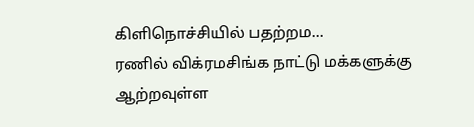கிளிநொச்சியில் பதற்றம...
ரணில் விக்ரமசிங்க நாட்டு மக்களுக்கு ஆற்றவுள்ள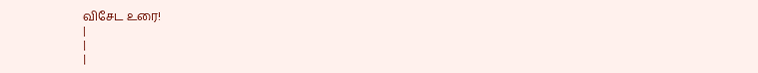விசேட உரை!
|
|
|